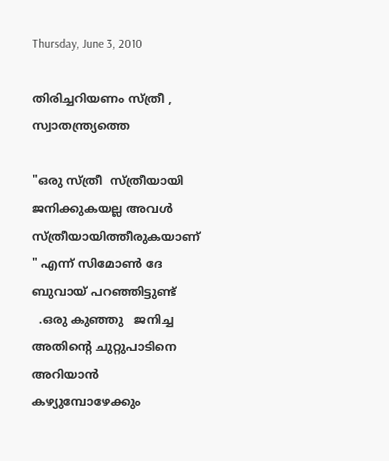Thursday, June 3, 2010

തിരിച്ചറിയണം സ്ത്രീ , സ്വാതന്ത്ര്യത്തെ

"ഒരു സ്ത്രീ  സ്ത്രീയായി  ജനിക്കുകയല്ല അവള്‍ സ്ത്രീയായിത്തീരുകയാണ്       " എന്ന് സിമോണ്‍ ദേ ബുവായ് പറഞ്ഞിട്ടുണ്ട്
  .ഒരു കുഞ്ഞു   ജനിച്ച അതിന്‍റെ ചുറ്റുപാടിനെ അറിയാന്‍ കഴ്യുമ്പോഴേക്കും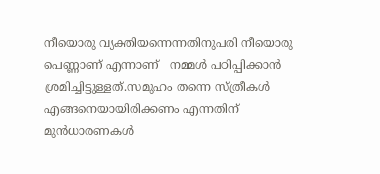നീയൊരു വ്യക്തിയന്നെന്നതിനുപരി നീയൊരു പെണ്ണാണ്‌ എന്നാണ്   നമ്മള്‍ പഠിപ്പിക്കാന്‍ ശ്രമിച്ചിട്ടുള്ളത്.സമുഹം തന്നെ ‍സ്ത്രീകള്‍   എങ്ങനെയായിരിക്കണം എന്നതിന് മുന്‍ധാരണകള്‍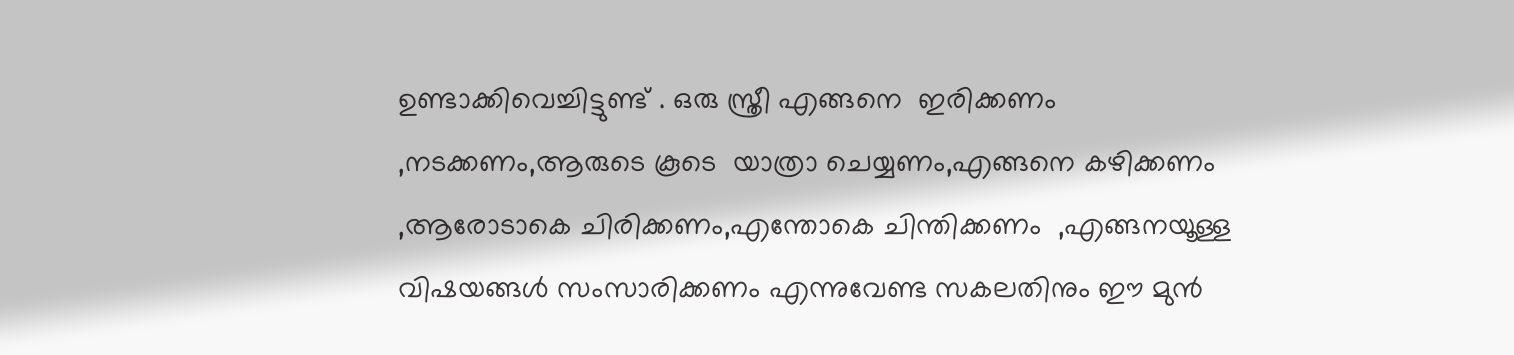ഉണ്ടാക്കിവെച്ചിട്ടുണ്ട് . ഒരു സ്ത്രീ എങ്ങനെ  ഇരിക്കണം ,നടക്കണം,ആരുടെ കൂടെ  യാത്രാ ചെയ്യണം,എങ്ങനെ കഴിക്കണം ,ആരോടാകെ ചിരിക്കണം,എന്തോകെ ചിന്തിക്കണം  ,എങ്ങനയൂള്ള വിഷയങ്ങള്‍ സംസാരിക്കണം എന്നുവേണ്ട സകലതിനും ഈ മുന്‍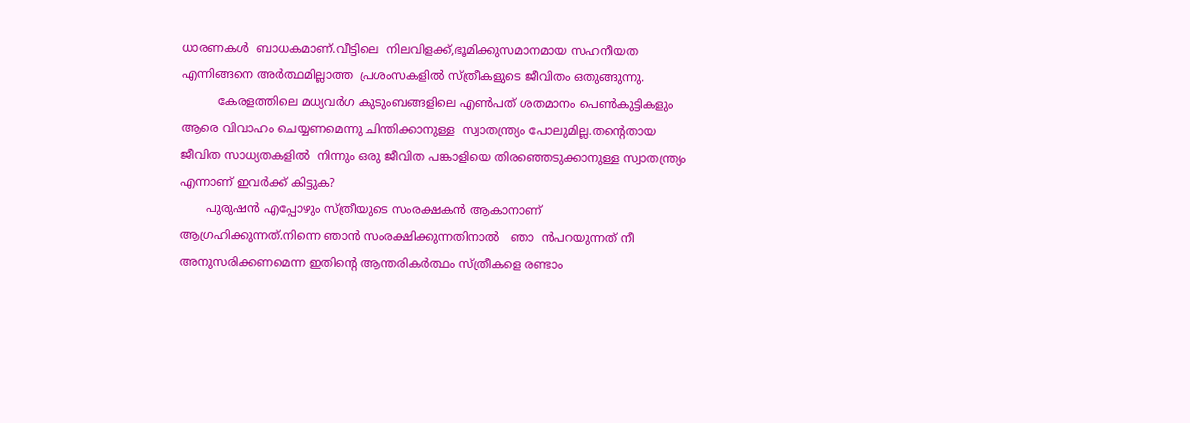ധാരണകള്‍  ബാധകമാണ്.വീട്ടിലെ  നിലവിളക്ക്,ഭൂമിക്കുസമാനമായ സഹനീയത എന്നിങ്ങനെ അര്‍ത്ഥമില്ലാത്ത  പ്രശംസകളില്‍ സ്ത്രീകളുടെ ജീവിതം ഒതുങ്ങുന്നു.
          കേരളത്തിലെ മധ്യവര്‍ഗ കുടുംബങ്ങളിലെ എണ്‍പത് ശതമാനം പെണ്‍കുട്ടികളും ആരെ വിവാഹം ചെയ്യണമെന്നു ചിന്തിക്കാനുള്ള  സ്വാതന്ത്ര്യം പോലുമില്ല.തന്‍റെതായ  ജീവിത സാധ്യതകളില്‍  നിന്നും ഒരു ജീവിത പങ്കാളിയെ തിരഞ്ഞെടുക്കാനുള്ള സ്വാതന്ത്ര്യം എന്നാണ് ഇവര്‍ക്ക് കിട്ടുക?
       പുരുഷന്‍ എപ്പോഴും സ്ത്രീയുടെ സംരക്ഷകന്‍ ആകാനാണ്  ആഗ്രഹിക്കുന്നത്.നിന്നെ ഞാന്‍ സംരക്ഷിക്കുന്നതിനാല്‍   ഞാ  ന്‍പറയുന്നത് നീ അനുസരിക്കണമെന്ന ഇതിന്‍റെ ആന്തരികര്‍ത്ഥം സ്ത്രീകളെ രണ്ടാം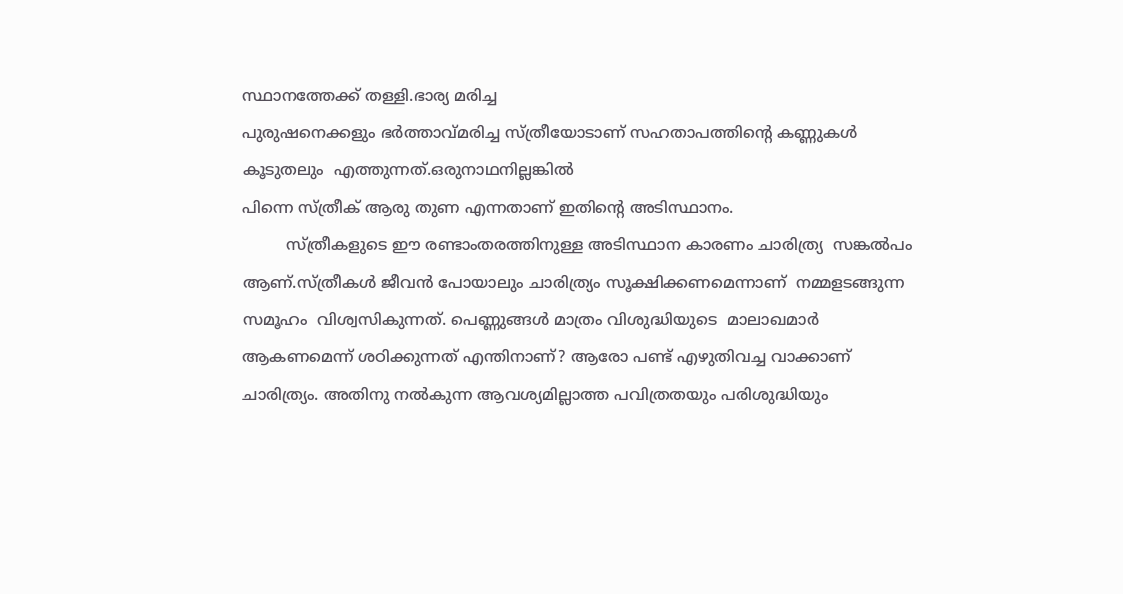സ്ഥാനത്തേക്ക് തള്ളി.ഭാര്യ മരിച്ച
പുരുഷനെക്കളും ഭര്‍ത്താവ്മരിച്ച സ്ത്രീയോടാണ് സഹതാപത്തിന്റെ കണ്ണുകള്‍ കൂടുതലും  എത്തുന്നത്‌.ഒരുനാഥനില്ലങ്കില്‍
പിന്നെ സ്ത്രീക് ആരു തുണ എന്നതാണ് ഇതിന്റെ അടിസ്ഥാനം.
         സ്ത്രീകളുടെ ഈ രണ്ടാംതരത്തിനുള്ള അടിസ്ഥാന കാരണം ചാരിത്ര്യ  സങ്കല്‍പം ആണ്.സ്ത്രീകള്‍ ജീവന്‍ പോയാലും ചാരിത്ര്യം സൂക്ഷിക്കണമെന്നാണ്  നമ്മളടങ്ങുന്ന സമൂഹം  വിശ്വസികുന്നത്. പെണ്ണുങ്ങള്‍ മാത്രം വിശുദ്ധിയുടെ  മാലാഖമാര്‍ ആകണമെന്ന് ശഠിക്കുന്നത് എന്തിനാണ്? ആരോ പണ്ട് എഴുതിവച്ച വാക്കാണ്‌ ചാരിത്ര്യം. അതിനു നല്‍കുന്ന ആവശ്യമില്ലാത്ത പവിത്രതയും പരിശുദ്ധിയും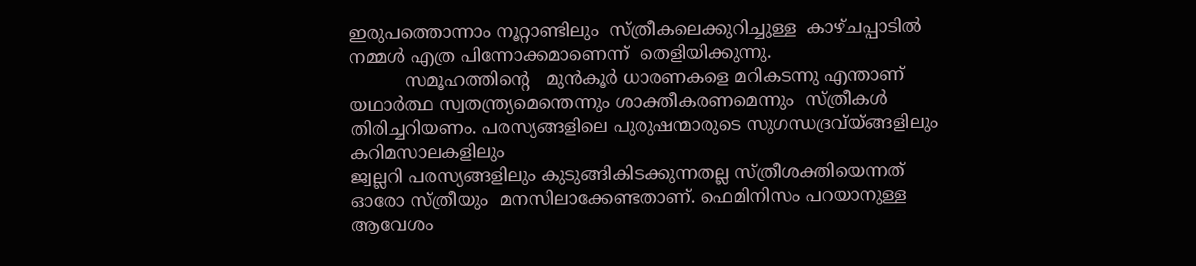ഇരുപത്തൊന്നാം നൂറ്റാണ്ടിലും  സ്ത്രീകലെക്കുറിച്ചുള്ള  കാഴ്ചപ്പാടില്‍ നമ്മള്‍ എത്ര പിന്നോക്കമാണെന്ന്  തെളിയിക്കുന്നു.
          സമൂഹത്തിന്റെ   മുന്‍‌കൂര്‍ ധാരണകളെ മറികടന്നു എന്താണ് യഥാര്‍ത്ഥ സ്വതന്ത്ര്യമെന്തെന്നും ശാക്തീകരണമെന്നും  സ്ത്രീകള്‍ തിരിച്ചറിയണം. പരസ്യങ്ങളിലെ പുരുഷന്മാരുടെ സുഗന്ധദ്രവ്യ്ങ്ങളിലും കറിമസാലകളിലും
ജ്വല്ലറി പരസ്യങ്ങളിലും കുടുങ്ങികിടക്കുന്നതല്ല സ്ത്രീശക്തിയെന്നത് ഓരോ സ്ത്രീയും  മനസിലാക്കേണ്ടതാണ്. ഫെമിനിസം പറയാനുള്ള ആവേശം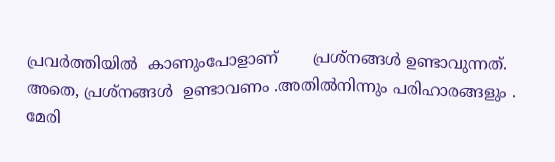പ്രവര്‍ത്തിയില്‍  കാണുംപോളാണ്       പ്രശ്നങ്ങള്‍ ഉണ്ടാവുന്നത്. അതെ, പ്രശ്നങ്ങള്‍  ഉണ്ടാവണം .അതില്‍നിന്നും പരിഹാരങ്ങളും .
മേരി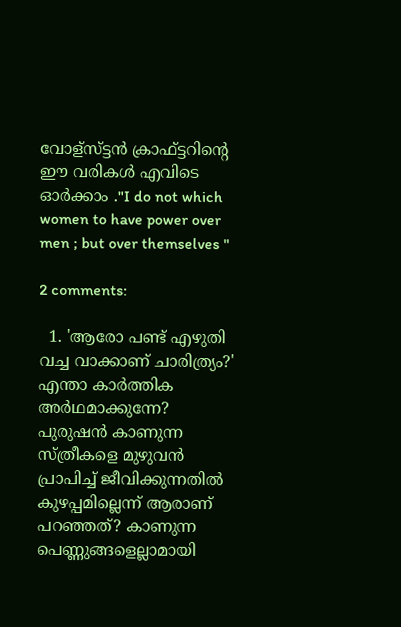വോള്സ്ട്ടന്‍ ക്രാഫ്ട്ടറിന്റെ   ഈ വരികള്‍ എവിടെ ഓര്‍ക്കാം ."I do not which women to have power over men ; but over themselves "

2 comments:

  1. 'ആരോ പണ്ട് എഴുതി വച്ച വാക്കാണ് ചാരിത്ര്യം?' എന്താ കാര്‍ത്തിക അര്‍ഥമാക്കുന്നേ? പുരുഷന്‍ കാണുന്ന സ്ത്രീകളെ മുഴുവന്‍ പ്രാപിച്ച് ജീവിക്കുന്നതില്‍ കുഴപ്പമില്ലെന്ന് ആരാണ് പറഞ്ഞത്? കാണുന്ന പെണ്ണുങ്ങളെല്ലാമായി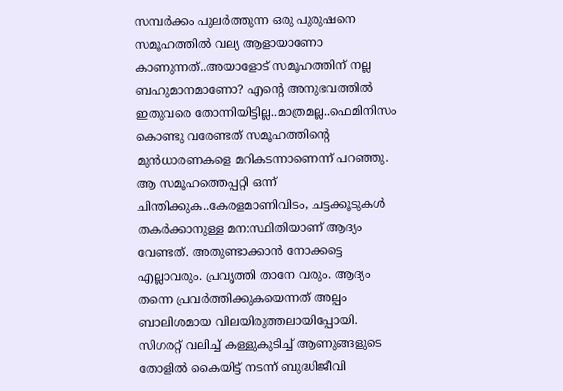സമ്പര്‍ക്കം പുലര്‍ത്തുന്ന ഒരു പുരുഷനെ സമൂഹത്തില്‍ വല്യ ആളായാണോ കാണുന്നത്..അയാളോട് സമൂഹത്തിന് നല്ല ബഹുമാനമാണോ? എന്റെ അനുഭവത്തില്‍ ഇതുവരെ തോന്നിയിട്ടില്ല..മാത്രമല്ല..ഫെമിനിസം കൊണ്ടു വരേണ്ടത് സമൂഹത്തിന്റെ മുന്‍ധാരണകളെ മറികടന്നാണെന്ന് പറഞ്ഞു. ആ സമൂഹത്തെപ്പറ്റി ഒന്ന് ചിന്തിക്കുക..കേരളമാണിവിടം, ചട്ടക്കൂടുകള്‍ തകര്‍ക്കാനുള്ള മന:സ്ഥിതിയാണ് ആദ്യം വേണ്ടത്. അതുണ്ടാക്കാന്‍ നോക്കട്ടെ എല്ലാവരും. പ്രവൃത്തി താനേ വരും. ആദ്യം തന്നെ പ്രവര്‍ത്തിക്കുകയെന്നത് അല്പം ബാലിശമായ വിലയിരുത്തലായിപ്പോയി. സിഗരറ്റ് വലിച്ച് കള്ളുകുടിച്ച് ആണുങ്ങളുടെ തോളില്‍ കൈയിട്ട് നടന്ന് ബുദ്ധിജീവി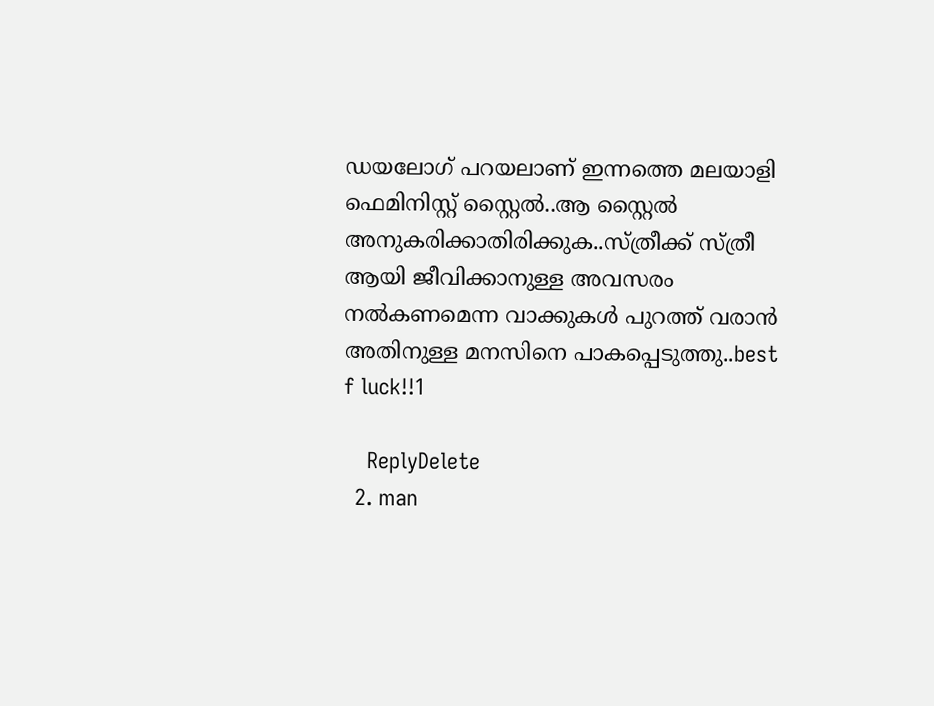ഡയലോഗ് പറയലാണ് ഇന്നത്തെ മലയാളി ഫെമിനിസ്റ്റ് സ്റ്റൈല്‍..ആ സ്റ്റൈല്‍ അനുകരിക്കാതിരിക്കുക..സ്ത്രീക്ക് സ്ത്രീ ആയി ജീവിക്കാനുള്ള അവസരം നല്‍കണമെന്ന വാക്കുകള്‍ പുറത്ത് വരാന്‍ അതിനുള്ള മനസിനെ പാകപ്പെടുത്തു..best f luck!!1

    ReplyDelete
  2. man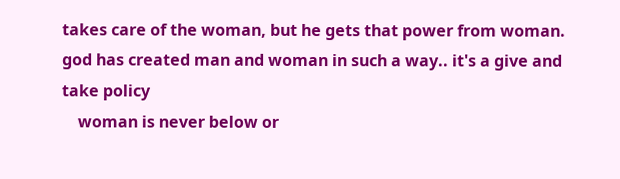takes care of the woman, but he gets that power from woman. god has created man and woman in such a way.. it's a give and take policy
    woman is never below or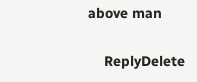above man

    ReplyDelete